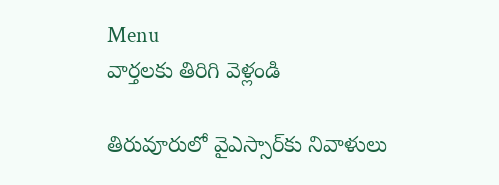Menu
వార్తలకు తిరిగి వెళ్లండి

తిరువూరులో వైఎస్సార్‌కు నివాళులు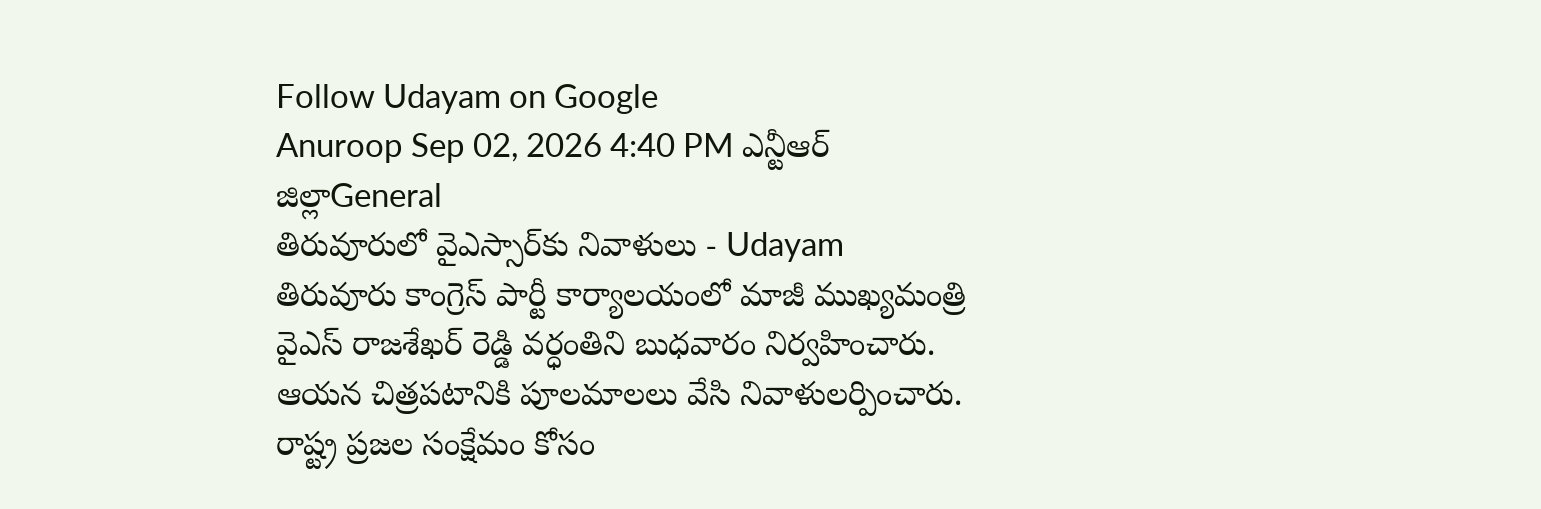Follow Udayam on Google
Anuroop Sep 02, 2026 4:40 PM ఎన్టీఆర్ జిల్లాGeneral
తిరువూరులో వైఎస్సార్‌కు నివాళులు - Udayam
తిరువూరు కాంగ్రెస్ పార్టీ కార్యాలయంలో మాజీ ముఖ్యమంత్రి వైఎస్ రాజశేఖర్ రెడ్డి వర్ధంతిని బుధవారం నిర్వహించారు. ఆయన చిత్రపటానికి పూలమాలలు వేసి నివాళులర్పించారు. రాష్ట్ర ప్రజల సంక్షేమం కోసం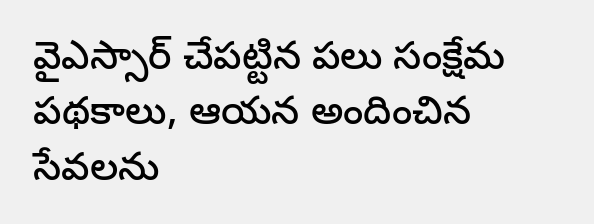వైఎస్సార్ చేపట్టిన పలు సంక్షేమ పథకాలు, ఆయన అందించిన సేవలను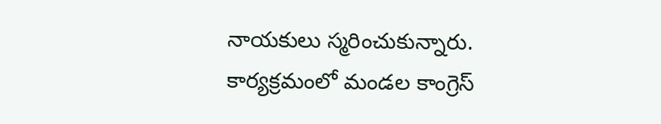నాయకులు స్మరించుకున్నారు. కార్యక్రమంలో మండల కాంగ్రెస్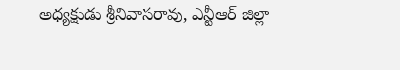అధ్యక్షుడు శ్రీనివాసరావు, ఎన్టీఆర్ జిల్లా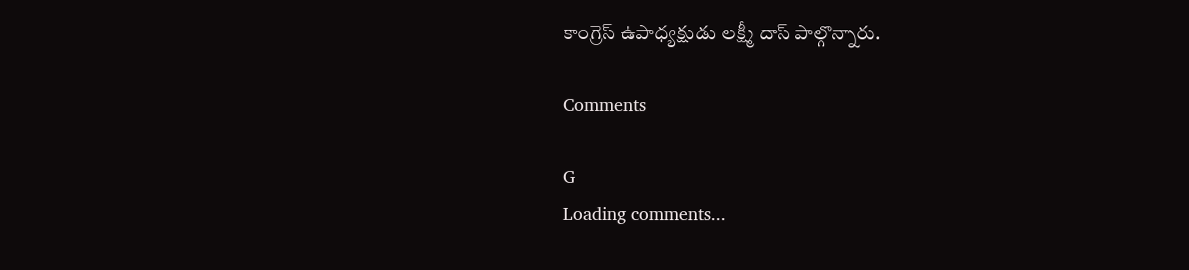కాంగ్రెస్ ఉపాధ్యక్షుడు లక్ష్మీ దాస్ పాల్గొన్నారు.

Comments

G
Loading comments...